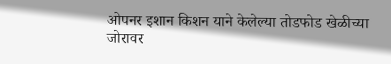ओपनर इशान किशन याने केलेल्या तोडफोड खेळीच्या जोरावर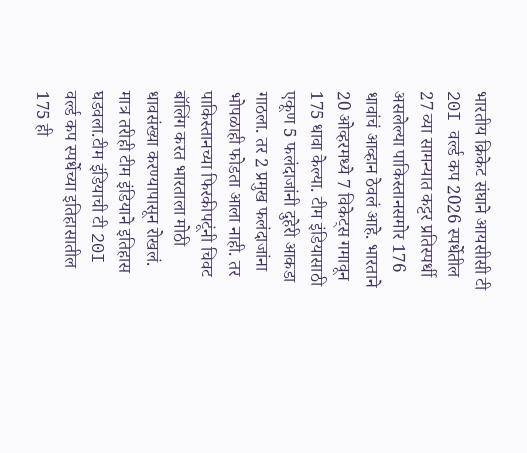भारतीय क्रिकेट संघाने आयसीसी टी 20I वर्ल्ड कप 2026 स्पर्धेतील 27 व्या सामन्यात कट्टर प्रतिस्पर्धी असलेल्या पाकिस्तानसमोर 176 धावांचं आव्हान ठेवलं आहे. भारताने 20 ओव्हरमध्ये 7 विकेट्स गमावून 175 धावा केल्या. टीम इंडियासाठी एकूण 5 फलंदाजांनी दुहेरी आकडा गाठला. तर 2 प्रमुख फलंदाजांना भोपळाही फोडता आला नाही. तर पाकिस्तानच्या फिरकीपटूंनी चिवट बॉलिंग करत भारताला मोठी धावसंख्या करण्यापासून रोखलं. मात्र तरीही टीम इंडियाने इतिहास घडवला.टीम इंडियाची टी 20I वर्ल्ड कप स्पर्धेच्या इतिहासातील 175 ही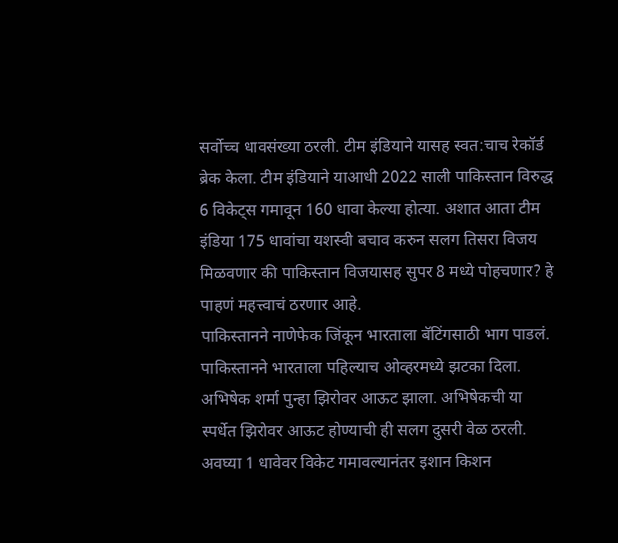सर्वोच्च धावसंख्या ठरली. टीम इंडियाने यासह स्वत:चाच रेकॉर्ड ब्रेक केला. टीम इंडियाने याआधी 2022 साली पाकिस्तान विरुद्ध 6 विकेट्स गमावून 160 धावा केल्या होत्या. अशात आता टीम इंडिया 175 धावांचा यशस्वी बचाव करुन सलग तिसरा विजय मिळवणार की पाकिस्तान विजयासह सुपर 8 मध्ये पोहचणार? हे पाहणं महत्त्वाचं ठरणार आहे.
पाकिस्तानने नाणेफेक जिंकून भारताला बॅटिंगसाठी भाग पाडलं. पाकिस्तानने भारताला पहिल्याच ओव्हरमध्ये झटका दिला. अभिषेक शर्मा पुन्हा झिरोवर आऊट झाला. अभिषेकची या स्पर्धेत झिरोवर आऊट होण्याची ही सलग दुसरी वेळ ठरली.
अवघ्या 1 धावेवर विकेट गमावल्यानंतर इशान किशन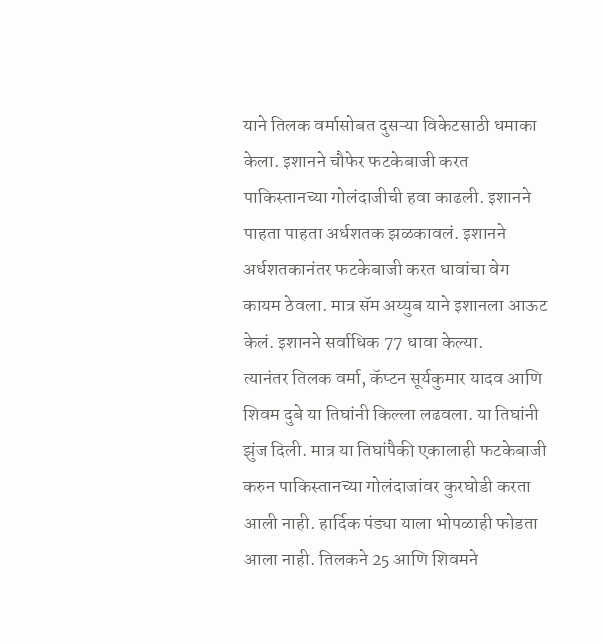याने तिलक वर्मासोबत दुसऱ्या विकेटसाठी धमाका केला. इशानने चौफेर फटकेबाजी करत पाकिस्तानच्या गोलंदाजीची हवा काढली. इशानने पाहता पाहता अर्धशतक झळकावलं. इशानने अर्धशतकानंतर फटकेबाजी करत धावांचा वेग कायम ठेवला. मात्र सॅम अय्युब याने इशानला आऊट केलं. इशानने सर्वाधिक 77 धावा केल्या.
त्यानंतर तिलक वर्मा, कॅप्टन सूर्यकुमार यादव आणि शिवम दुबे या तिघांनी किल्ला लढवला. या तिघांनी झुंज दिली. मात्र या तिघांपैकी एकालाही फटकेबाजी करुन पाकिस्तानच्या गोलंदाजांवर कुरघोडी करता आली नाही. हार्दिक पंड्या याला भोपळाही फोडता आला नाही. तिलकने 25 आणि शिवमने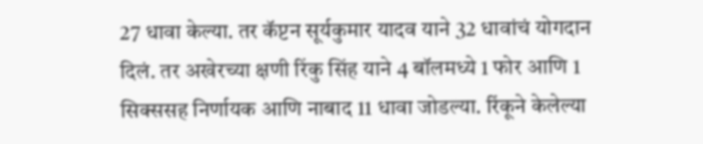27 धावा केल्या. तर कॅप्टन सूर्यकुमार यादव याने 32 धावांचं योगदान दिलं. तर अखेरच्या क्षणी रिंकु सिंह याने 4 बॉलमध्ये 1 फोर आणि 1 सिक्ससह निर्णायक आणि नाबाद 11 धावा जोडल्या. रिंकूने केलेल्या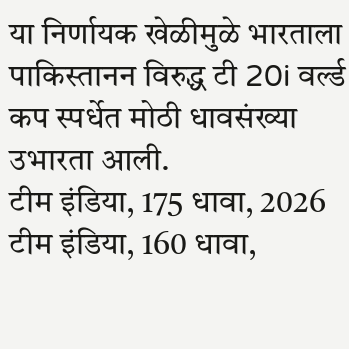या निर्णायक खेळीमुळे भारताला पाकिस्तानन विरुद्ध टी 20i वर्ल्ड कप स्पर्धेत मोठी धावसंख्या उभारता आली.
टीम इंडिया, 175 धावा, 2026
टीम इंडिया, 160 धावा,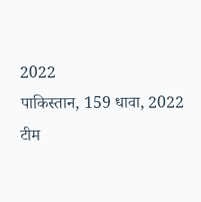2022
पाकिस्तान, 159 धावा, 2022
टीम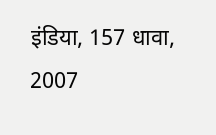इंडिया, 157 धावा, 2007